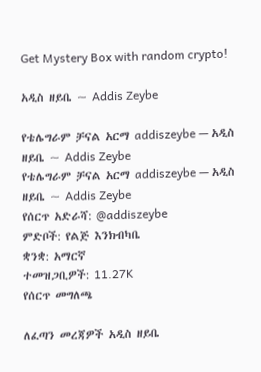Get Mystery Box with random crypto!

አዲስ ዘይቤ ~ Addis Zeybe

የቴሌግራም ቻናል አርማ addiszeybe — አዲስ ዘይቤ ~ Addis Zeybe
የቴሌግራም ቻናል አርማ addiszeybe — አዲስ ዘይቤ ~ Addis Zeybe
የሰርጥ አድራሻ: @addiszeybe
ምድቦች: የልጅ እንክብካቤ
ቋንቋ: አማርኛ
ተመዝጋቢዎች: 11.27K
የሰርጥ መግለጫ

ለፈጣን መረጃዎች አዲስ ዘይቤ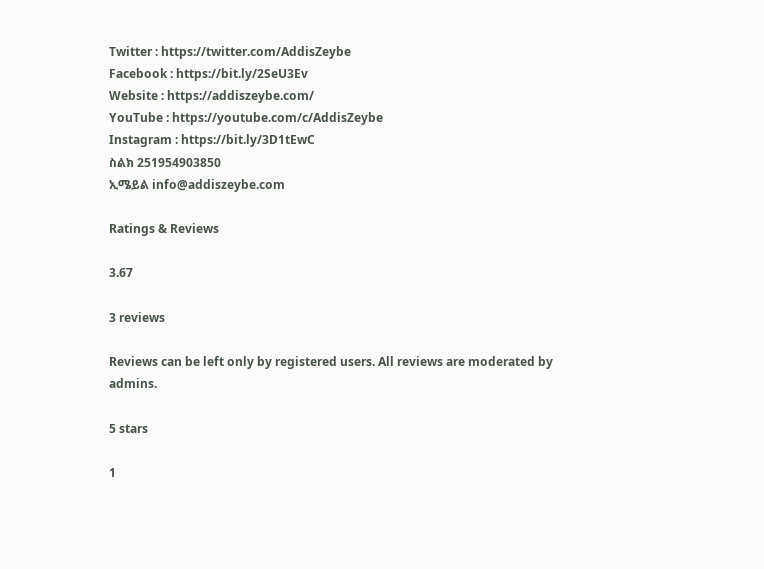Twitter : https://twitter.com/AddisZeybe
Facebook : https://bit.ly/2SeU3Ev
Website : https://addiszeybe.com/
YouTube : https://youtube.com/c/AddisZeybe
Instagram : https://bit.ly/3D1tEwC
ስልክ 251954903850
ኢሜይል info@addiszeybe.com

Ratings & Reviews

3.67

3 reviews

Reviews can be left only by registered users. All reviews are moderated by admins.

5 stars

1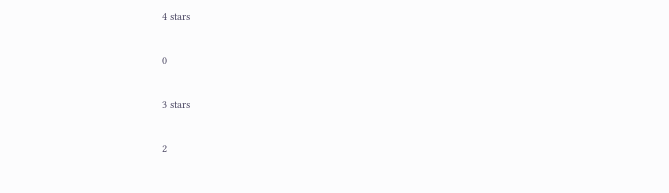4 stars

0

3 stars

2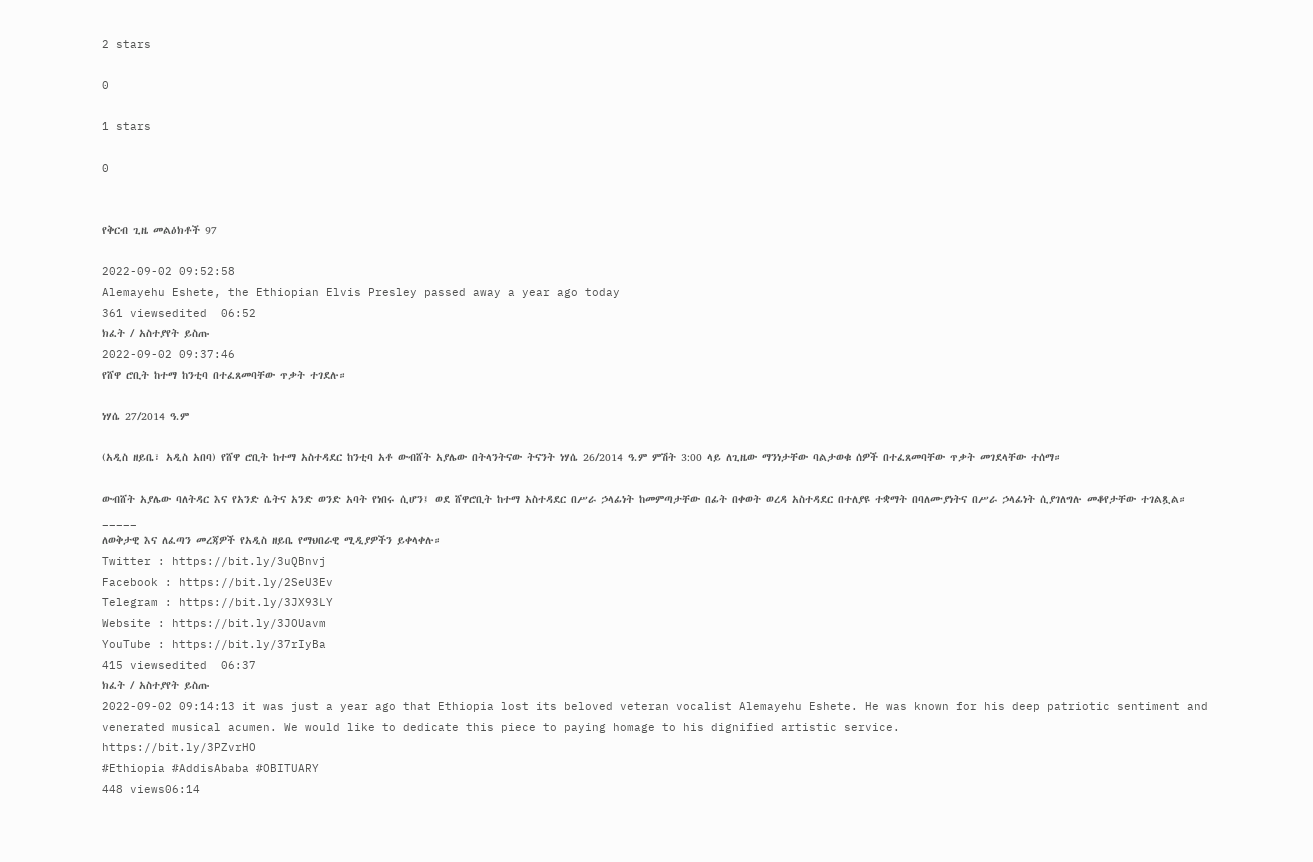2 stars

0

1 stars

0


የቅርብ ጊዜ መልዕክቶች 97

2022-09-02 09:52:58
Alemayehu Eshete, the Ethiopian Elvis Presley passed away a year ago today
361 viewsedited  06:52
ክፈት / አስተያየት ይስጡ
2022-09-02 09:37:46
የሸዋ ሮቢት ከተማ ከንቲባ በተፈጸመባቸው ጥቃት ተገደሉ።

ነሃሴ 27/2014 ዓ.ም

(አዲስ ዘይቤ፣ አዲስ አበባ) የሸዋ ሮቢት ከተማ አስተዳደር ከንቲባ አቶ ውብሸት አያሌው በትላንትናው ትናንት ነሃሴ 26/2014 ዓ.ም ምሽት 3:00 ላይ ለጊዜው ማንነታቸው ባልታወቁ ሰዎች በተፈጸመባቸው ጥቃት መገደላቸው ተሰማ።

ውብሸት አያሌው ባለትዳር እና የአንድ ሴትና አንድ ወንድ አባት የነበሩ ሲሆን፤ ወደ ሸዋሮቢት ከተማ አስተዳደር በሥራ ኃላፊነት ከመምጣታቸው በፊት በቀወት ወረዳ አስተዳደር በተለያዩ ተቋማት በባለሙያነትና በሥራ ኃላፊነት ሲያገለግሉ መቆየታቸው ተገልጿል።
_____
ለወቅታዊ እና ለፈጣን መረጃዎች የአዲስ ዘይቤ የማህበራዊ ሚዲያዎችን ይቀላቀሉ።
Twitter : https://bit.ly/3uQBnvj
Facebook : https://bit.ly/2SeU3Ev
Telegram : https://bit.ly/3JX93LY
Website : https://bit.ly/3JOUavm
YouTube : https://bit.ly/37rIyBa
415 viewsedited  06:37
ክፈት / አስተያየት ይስጡ
2022-09-02 09:14:13 it was just a year ago that Ethiopia lost its beloved veteran vocalist Alemayehu Eshete. He was known for his deep patriotic sentiment and venerated musical acumen. We would like to dedicate this piece to paying homage to his dignified artistic service.
https://bit.ly/3PZvrHO
#Ethiopia #AddisAbaba #OBITUARY
448 views06:14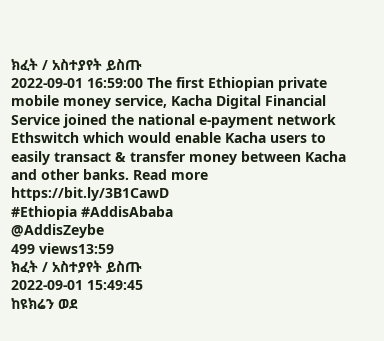ክፈት / አስተያየት ይስጡ
2022-09-01 16:59:00 The first Ethiopian private mobile money service, Kacha Digital Financial Service joined the national e-payment network Ethswitch which would enable Kacha users to easily transact & transfer money between Kacha and other banks. Read more
https://bit.ly/3B1CawD
#Ethiopia #AddisAbaba
@AddisZeybe
499 views13:59
ክፈት / አስተያየት ይስጡ
2022-09-01 15:49:45
ከዩክሬን ወደ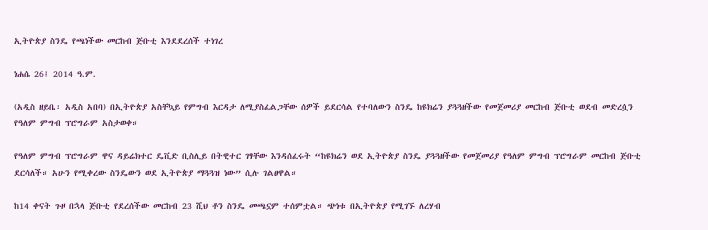ኢትዮጵያ ስንዴ የጫነችው መርከብ ጅቡቲ እንደደረሰች ተነገረ

ነሐሴ 26፤ 2014 ዓ.ም.

(አዲስ ዘይቤ፡ አዲስ አበባ) በኢትዮጵያ አስቸኳይ የምግብ እርዳታ ለሚያስፈልጋቸው ሰዎች ይደርሳል የተባለውን ስንዴ ከዩክሬን ያጓጓዘችው የመጀመሪያ መርከብ ጅቡቲ ወደብ መድረሷን የዓለም ምግብ ፕሮግራም አስታወቀ።

የዓለም ምግብ ፕሮግራም ዋና ዳይሬክተር ዴቪድ ቢስሊይ በትዊተር ገፃቸው እንዳሰፈሩት “ከዩክሬን ወደ ኢትዮጵያ ስንዴ ያጓጓዘችው የመጀመሪያ የዓለም ምግብ ፕሮግራም መርከብ ጅቡቲ ደርሳለች። አሁን የሚቀረው ስንዴውን ወደ ኢትዮጵያ ማጓጓዝ ነው” ሲሉ ገልፀዋል።

ከ14 ቀናት ጉዞ በኋላ ጅቡቲ የደረሰችው መርከብ 23 ሺህ ቶን ስንዴ መጫኗም ተሰምቷል። ጭነቱ በኢትዮጵያ የሚገኙ ለረሃብ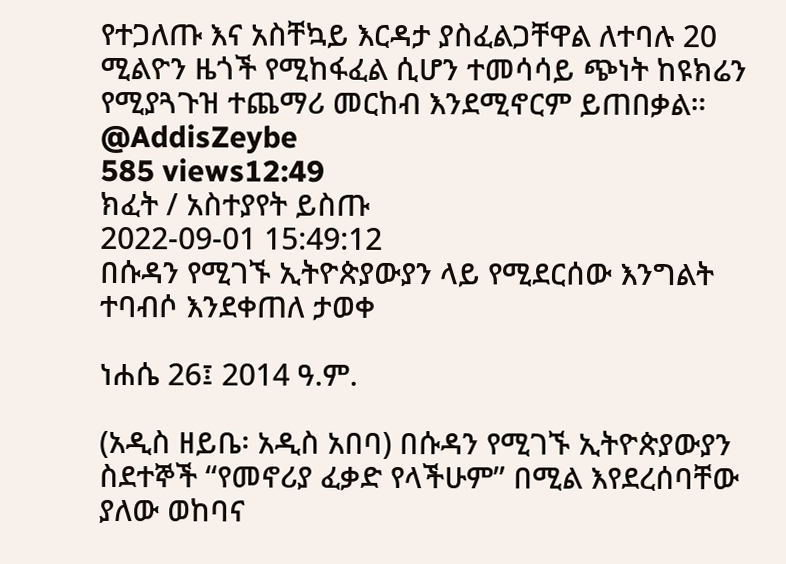የተጋለጡ እና አስቸኳይ እርዳታ ያስፈልጋቸዋል ለተባሉ 20 ሚልዮን ዜጎች የሚከፋፈል ሲሆን ተመሳሳይ ጭነት ከዩክሬን የሚያጓጉዝ ተጨማሪ መርከብ እንደሚኖርም ይጠበቃል።
@AddisZeybe
585 views12:49
ክፈት / አስተያየት ይስጡ
2022-09-01 15:49:12
በሱዳን የሚገኙ ኢትዮጵያውያን ላይ የሚደርሰው እንግልት ተባብሶ እንደቀጠለ ታወቀ

ነሐሴ 26፤ 2014 ዓ.ም.

(አዲስ ዘይቤ፡ አዲስ አበባ) በሱዳን የሚገኙ ኢትዮጵያውያን ስደተኞች “የመኖሪያ ፈቃድ የላችሁም” በሚል እየደረሰባቸው ያለው ወከባና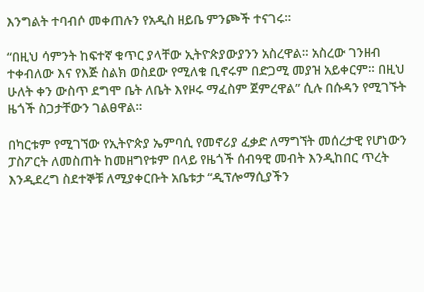እንግልት ተባብሶ መቀጠሉን የአዲስ ዘይቤ ምንጮች ተናገሩ።

“በዚህ ሳምንት ከፍተኛ ቁጥር ያላቸው ኢትዮጵያውያንን አስረዋል። አስረው ገንዘብ ተቀብለው እና የእጅ ስልክ ወስደው የሚለቁ ቢኖሩም በድጋሚ መያዝ አይቀርም። በዚህ ሁለት ቀን ውስጥ ደግሞ ቤት ለቤት እየዞሩ ማፈስም ጀምረዋል” ሲሉ በሱዳን የሚገኙት ዜጎች ስጋታቸውን ገልፀዋል።

በካርቱም የሚገኘው የኢትዮጵያ ኤምባሲ የመኖሪያ ፈቃድ ለማግኘት መሰረታዊ የሆነውን ፓስፖርት ለመስጠት ከመዘግየቱም በላይ የዜጎች ሰብዓዊ መብት እንዲከበር ጥረት እንዲደረግ ስደተኞቹ ለሚያቀርቡት አቤቱታ “ዲፕሎማሲያችን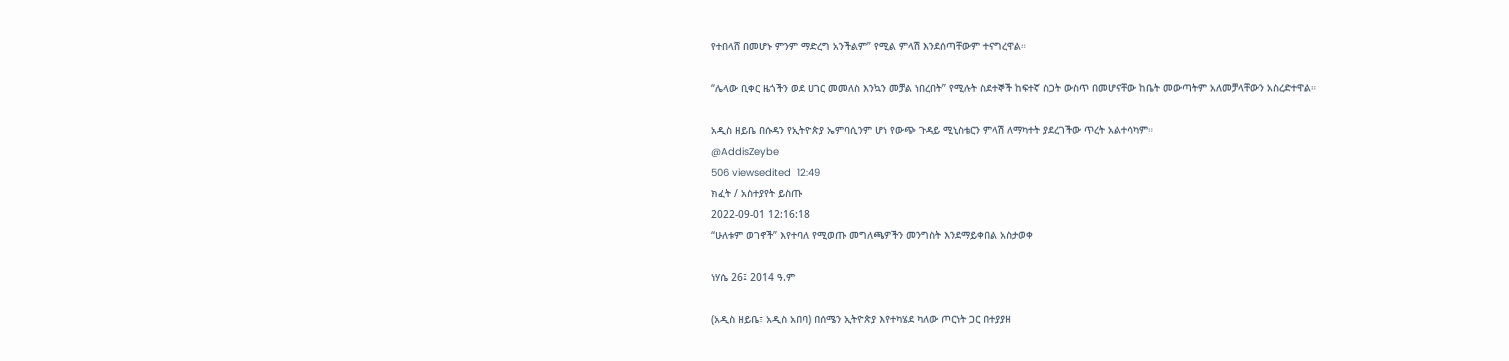የተበላሸ በመሆኑ ምንም ማድረግ አንችልም” የሚል ምላሽ እንደሰጣቸውም ተናግረዋል።

“ሌላው ቢቀር ዜጎችን ወደ ሀገር መመለስ እንኳን መቻል ነበረበት” የሚሉት ስደተኞች ከፍተኛ ስጋት ውስጥ በመሆናቸው ከቤት መውጣትም አለመቻላቸውን አስረድተዋል።

አዲስ ዘይቤ በሱዳን የኢትዮጵያ ኤምባሲንም ሆነ የውጭ ጉዳይ ሚኒስቴርን ምላሽ ለማካተት ያደረገችው ጥረት አልተሳካም።
@AddisZeybe
506 viewsedited  12:49
ክፈት / አስተያየት ይስጡ
2022-09-01 12:16:18
“ሁለቱም ወገኖች” እየተባለ የሚወጡ መግለጫዎችን መንግስት እንደማይቀበል አስታወቀ

ነሃሴ 26፤ 2014 ዓ.ም

(አዲስ ዘይቤ፣ አዲስ አበባ) በሰሜን ኢትዮጵያ እየተካሄደ ካለው ጦርነት ጋር በተያያዘ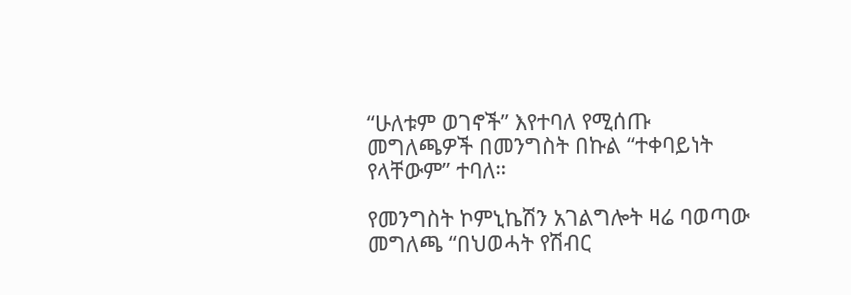“ሁለቱም ወገኖች” እየተባለ የሚሰጡ መግለጫዎች በመንግስት በኩል “ተቀባይነት የላቸውም” ተባለ።

የመንግስት ኮምኒኬሽን አገልግሎት ዛሬ ባወጣው መግለጫ “በህወሓት የሽብር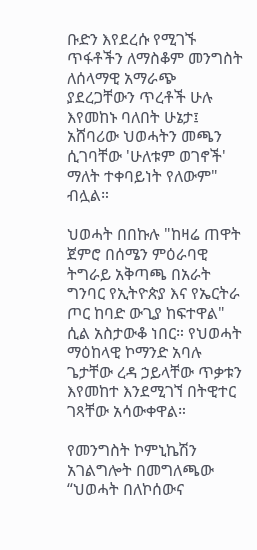ቡድን እየደረሱ የሚገኙ ጥፋቶችን ለማስቆም መንግስት ለሰላማዊ አማራጭ ያደረጋቸውን ጥረቶች ሁሉ እየመከኑ ባለበት ሁኔታ፤ አሸባሪው ህወሓትን መጫን ሲገባቸው 'ሁለቱም ወገኖች' ማለት ተቀባይነት የለውም" ብሏል።

ህወሓት በበኩሉ "ከዛሬ ጠዋት ጀምሮ በሰሜን ምዕራባዊ ትግራይ አቅጣጫ በአራት ግንባር የኢትዮጵያ እና የኤርትራ ጦር ከባድ ውጊያ ከፍተዋል" ሲል አስታውቆ ነበር። የህወሓት ማዕከላዊ ኮማንድ አባሉ ጌታቸው ረዳ ኃይላቸው ጥቃቱን እየመከተ እንደሚገኘ በትዊተር ገጻቸው አሳውቀዋል።

የመንግስት ኮምኒኬሽን አገልግሎት በመግለጫው “ህወሓት በለኮሰውና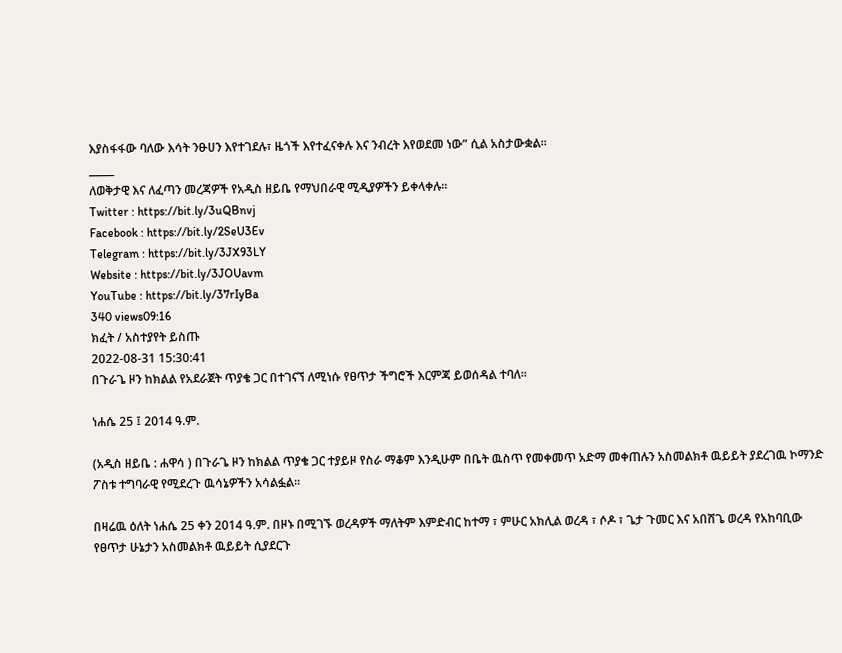እያስፋፋው ባለው እሳት ንፁሀን እየተገደሉ፣ ዜጎች እየተፈናቀሉ እና ንብረት እየወደመ ነው” ሲል አስታውቋል።
_____
ለወቅታዊ እና ለፈጣን መረጃዎች የአዲስ ዘይቤ የማህበራዊ ሚዲያዎችን ይቀላቀሉ።
Twitter : https://bit.ly/3uQBnvj
Facebook : https://bit.ly/2SeU3Ev
Telegram : https://bit.ly/3JX93LY
Website : https://bit.ly/3JOUavm
YouTube : https://bit.ly/37rIyBa
340 views09:16
ክፈት / አስተያየት ይስጡ
2022-08-31 15:30:41
በጉራጌ ዞን ከክልል የአደራጀት ጥያቄ ጋር በተገናኘ ለሚነሱ የፀጥታ ችግሮች እርምጃ ይወሰዳል ተባለ።

ነሐሴ 25 ፤ 2014 ዓ.ም.

(አዲስ ዘይቤ : ሐዋሳ ) በጉራጌ ዞን ከክልል ጥያቄ ጋር ተያይዞ የስራ ማቆም እንዲሁም በቤት ዉስጥ የመቀመጥ አድማ መቀጠሉን አስመልክቶ ዉይይት ያደረገዉ ኮማንድ ፖስቱ ተግባራዊ የሚደረጉ ዉሳኔዎችን አሳልፏል።

በዛሬዉ ዕለት ነሐሴ 25 ቀን 2014 ዓ.ም. በዞኑ በሚገኙ ወረዳዎች ማለትም እምድብር ከተማ ፣ ምሁር አክሊል ወረዳ ፣ ሶዶ ፣ ጌታ ጉመር እና አበሸጌ ወረዳ የአከባቢው የፀጥታ ሁኔታን አስመልክቶ ዉይይት ሲያደርጉ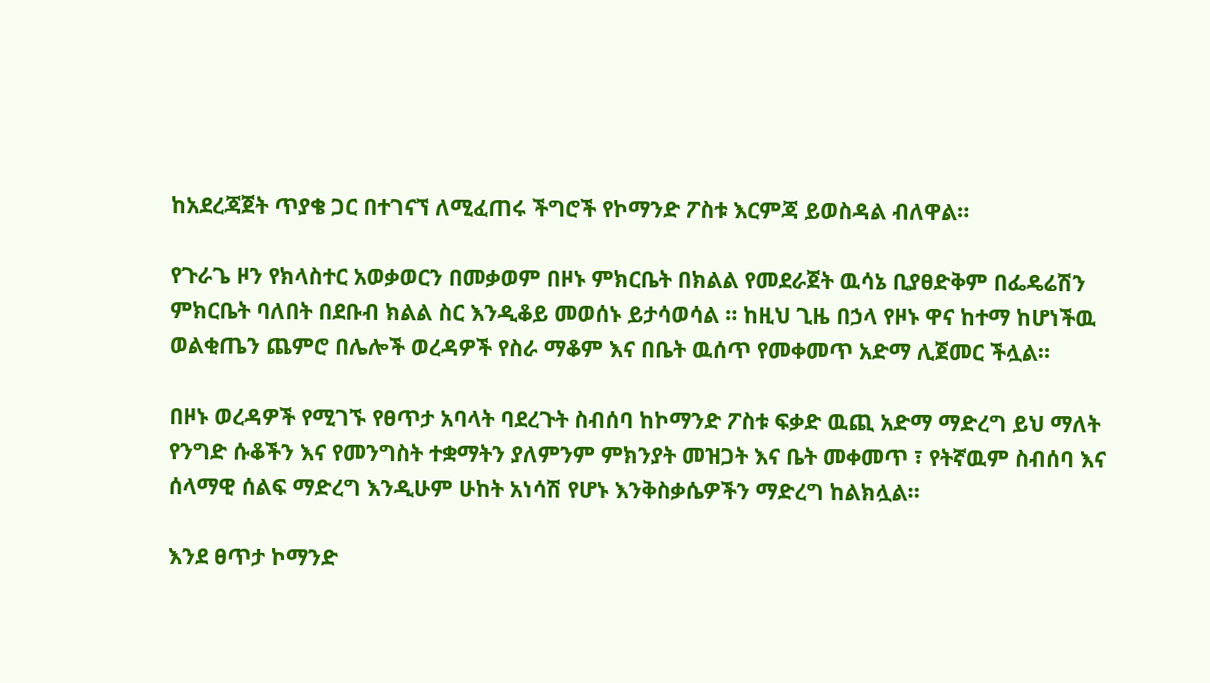ከአደረጃጀት ጥያቄ ጋር በተገናኘ ለሚፈጠሩ ችግሮች የኮማንድ ፖስቱ እርምጃ ይወስዳል ብለዋል።

የጉራጌ ዞን የክላስተር አወቃወርን በመቃወም በዞኑ ምክርቤት በክልል የመደራጀት ዉሳኔ ቢያፀድቅም በፌዴሬሽን ምክርቤት ባለበት በደቡብ ክልል ስር እንዲቆይ መወሰኑ ይታሳወሳል ። ከዚህ ጊዜ በኃላ የዞኑ ዋና ከተማ ከሆነችዉ ወልቂጤን ጨምሮ በሌሎች ወረዳዎች የስራ ማቆም እና በቤት ዉሰጥ የመቀመጥ አድማ ሊጀመር ችሏል።

በዞኑ ወረዳዎች የሚገኙ የፀጥታ አባላት ባደረጉት ስብሰባ ከኮማንድ ፖስቱ ፍቃድ ዉጪ አድማ ማድረግ ይህ ማለት የንግድ ሱቆችን እና የመንግስት ተቋማትን ያለምንም ምክንያት መዝጋት እና ቤት መቀመጥ ፣ የትኛዉም ስብሰባ እና ሰላማዊ ሰልፍ ማድረግ እንዲሁም ሁከት አነሳሽ የሆኑ እንቅስቃሴዎችን ማድረግ ከልክሏል።

እንደ ፀጥታ ኮማንድ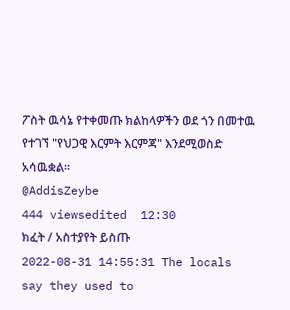ፖስት ዉሳኔ የተቀመጡ ክልከላዎችን ወደ ጎን በመተዉ የተገኘ "የህጋዊ እርምት እርምጃ" እንደሚወስድ አሳዉቋል።
@AddisZeybe
444 viewsedited  12:30
ክፈት / አስተያየት ይስጡ
2022-08-31 14:55:31 The locals say they used to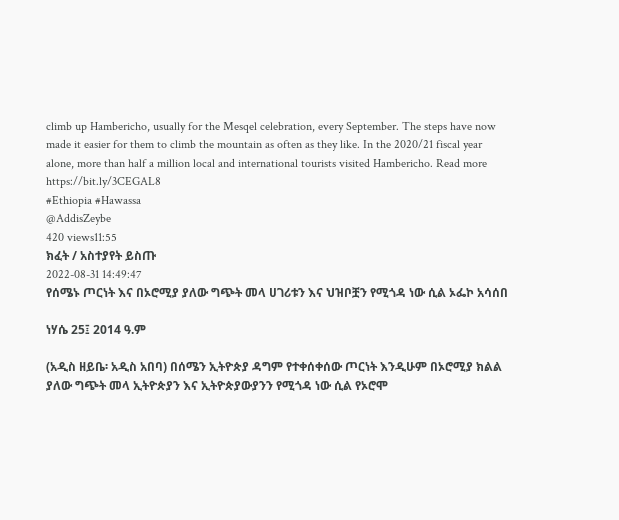climb up Hambericho, usually for the Mesqel celebration, every September. The steps have now made it easier for them to climb the mountain as often as they like. In the 2020/21 fiscal year alone, more than half a million local and international tourists visited Hambericho. Read more
https://bit.ly/3CEGAL8
#Ethiopia #Hawassa
@AddisZeybe
420 views11:55
ክፈት / አስተያየት ይስጡ
2022-08-31 14:49:47
የሰሜኑ ጦርነት እና በኦሮሚያ ያለው ግጭት መላ ሀገሪቱን እና ህዝቦቿን የሚጎዳ ነው ሲል ኦፌኮ አሳሰበ

ነሃሴ 25፤ 2014 ዓ.ም

(አዲስ ዘይቤ፡ አዲስ አበባ) በሰሜን ኢትዮጵያ ዳግም የተቀሰቀሰው ጦርነት እንዲሁም በኦሮሚያ ክልል ያለው ግጭት መላ ኢትዮጵያን እና ኢትዮጵያውያንን የሚጎዳ ነው ሲል የኦሮሞ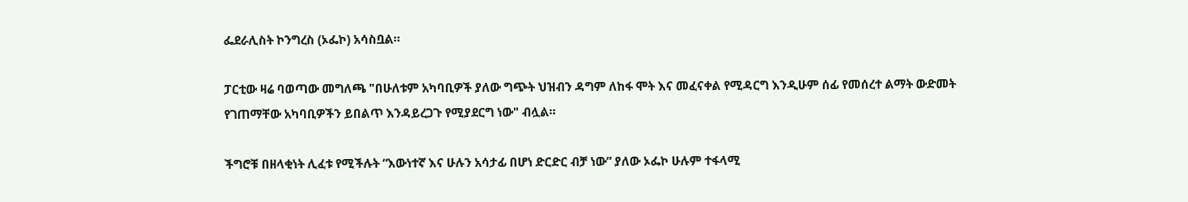ፌደራሊስት ኮንግረስ (ኦፌኮ) አሳስቧል።

ፓርቲው ዛሬ ባወጣው መግለጫ "በሁለቱም አካባቢዎች ያለው ግጭት ህዝብን ዳግም ለከፋ ሞት እና መፈናቀል የሚዳርግ እንዲሁም ሰፊ የመሰረተ ልማት ውድመት የገጠማቸው አካባቢዎችን ይበልጥ እንዳይረጋጉ የሚያደርግ ነው" ብሏል።

ችግሮቹ በዘላቂነት ሊፈቱ የሚችሉት “እውነተኛ እና ሁሉን አሳታፊ በሆነ ድርድር ብቻ ነው” ያለው ኦፌኮ ሁሉም ተፋላሚ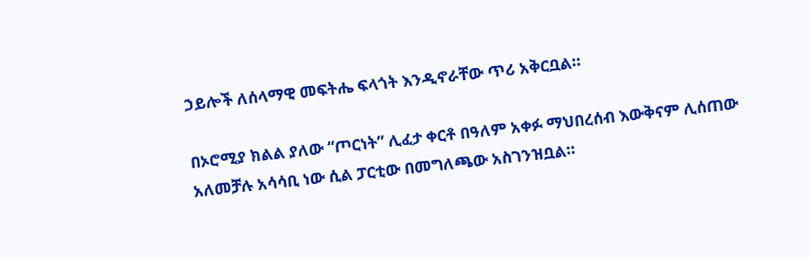ኃይሎች ለሰላማዊ መፍትሔ ፍላጎት እንዲኖራቸው ጥሪ አቅርቧል።

በኦሮሚያ ክልል ያለው “ጦርነት” ሊፈታ ቀርቶ በዓለም አቀፉ ማህበረሰብ እውቅናም ሊሰጠው አለመቻሉ አሳሳቢ ነው ሲል ፓርቲው በመግለጫው አስገንዝቧል።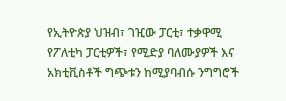የኢትዮጵያ ህዝብ፣ ገዢው ፓርቲ፣ ተቃዋሚ የፖለቲካ ፓርቲዎች፣ የሚድያ ባለሙያዎች እና አክቲቪስቶች ግጭቱን ከሚያባብሱ ንግግሮች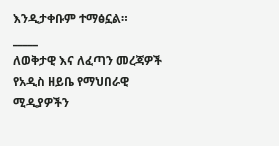እንዲታቀቡም ተማፅኗል።
_____
ለወቅታዊ እና ለፈጣን መረጃዎች የአዲስ ዘይቤ የማህበራዊ ሚዲያዎችን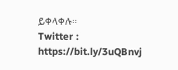ይቀላቀሉ።
Twitter : https://bit.ly/3uQBnvj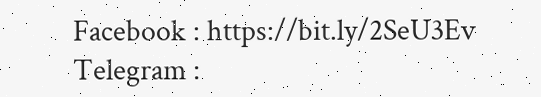Facebook : https://bit.ly/2SeU3Ev
Telegram :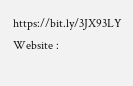https://bit.ly/3JX93LY
Website :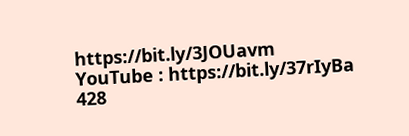https://bit.ly/3JOUavm
YouTube : https://bit.ly/37rIyBa
428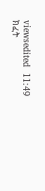viewsedited  11:49
ክፈት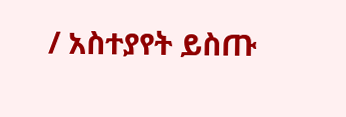/ አስተያየት ይስጡ